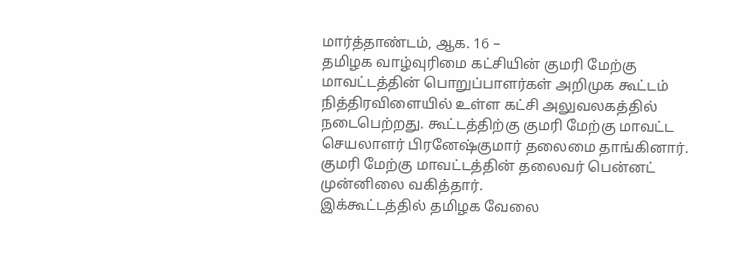மார்த்தாண்டம், ஆக. 16 –
தமிழக வாழ்வுரிமை கட்சியின் குமரி மேற்கு மாவட்டத்தின் பொறுப்பாளர்கள் அறிமுக கூட்டம் நித்திரவிளையில் உள்ள கட்சி அலுவலகத்தில் நடைபெற்றது. கூட்டத்திற்கு குமரி மேற்கு மாவட்ட செயலாளர் பிரனேஷ்குமார் தலைமை தாங்கினார். குமரி மேற்கு மாவட்டத்தின் தலைவர் பென்னட் முன்னிலை வகித்தார்.
இக்கூட்டத்தில் தமிழக வேலை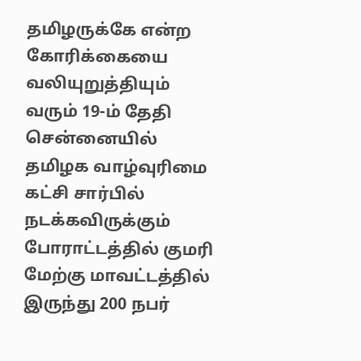தமிழருக்கே என்ற கோரிக்கையை வலியுறுத்தியும் வரும் 19-ம் தேதி சென்னையில் தமிழக வாழ்வுரிமை கட்சி சார்பில் நடக்கவிருக்கும் போராட்டத்தில் குமரி மேற்கு மாவட்டத்தில் இருந்து 200 நபர்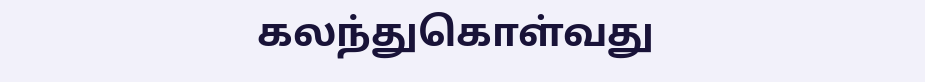கலந்துகொள்வது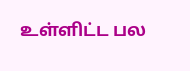உள்ளிட்ட பல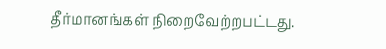தீர்மானங்கள் நிறைவேற்றபட்டது.